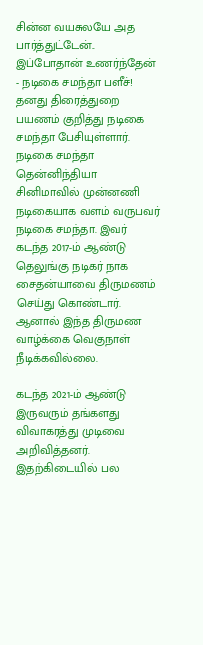சின்ன வயசுலயே அத பார்த்துட்டேன்.. இப்போதான் உணர்ந்தேன் - நடிகை சமந்தா பளீச்!
தனது திரைத்துறை பயணம் குறித்து நடிகை சமந்தா பேசியுள்ளார்.
நடிகை சமந்தா
தென்னிந்தியா சினிமாவில் முன்னணி நடிகையாக வளம் வருபவர் நடிகை சமந்தா. இவர் கடந்த 2017-ம் ஆண்டு தெலுங்கு நடிகர் நாக சைதன்யாவை திருமணம் செய்து கொண்டார். ஆனால் இந்த திருமண வாழ்க்கை வெகுநாள் நீடிக்கவில்லை.

கடந்த 2021-ம் ஆண்டு இருவரும் தங்களது விவாகரத்து முடிவை அறிவித்தனர். இதற்கிடையில் பல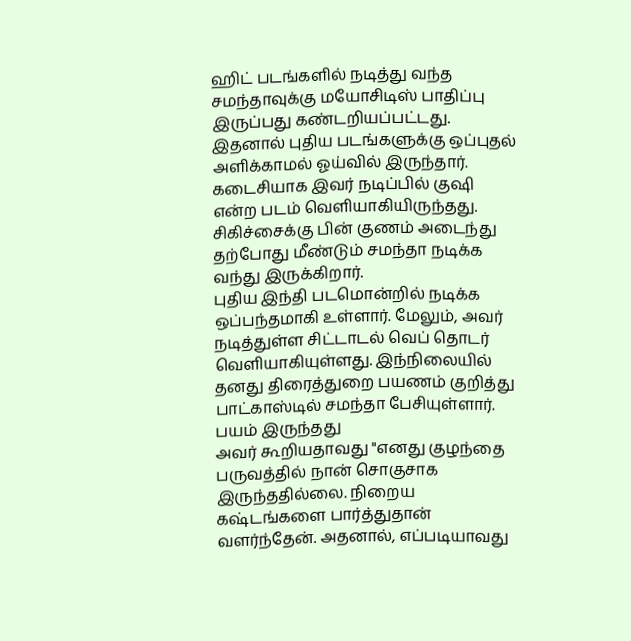ஹிட் படங்களில் நடித்து வந்த சமந்தாவுக்கு மயோசிடிஸ் பாதிப்பு இருப்பது கண்டறியப்பட்டது. இதனால் புதிய படங்களுக்கு ஒப்புதல் அளிக்காமல் ஓய்வில் இருந்தார். கடைசியாக இவர் நடிப்பில் குஷி என்ற படம் வெளியாகியிருந்தது. சிகிச்சைக்கு பின் குணம் அடைந்து தற்போது மீண்டும் சமந்தா நடிக்க வந்து இருக்கிறார்.
புதிய இந்தி படமொன்றில் நடிக்க ஒப்பந்தமாகி உள்ளார். மேலும், அவர் நடித்துள்ள சிட்டாடல் வெப் தொடர் வெளியாகியுள்ளது. இந்நிலையில் தனது திரைத்துறை பயணம் குறித்து பாட்காஸ்டில் சமந்தா பேசியுள்ளார்.
பயம் இருந்தது
அவர் கூறியதாவது "எனது குழந்தை பருவத்தில் நான் சொகுசாக இருந்ததில்லை. நிறைய கஷ்டங்களை பார்த்துதான் வளர்ந்தேன். அதனால், எப்படியாவது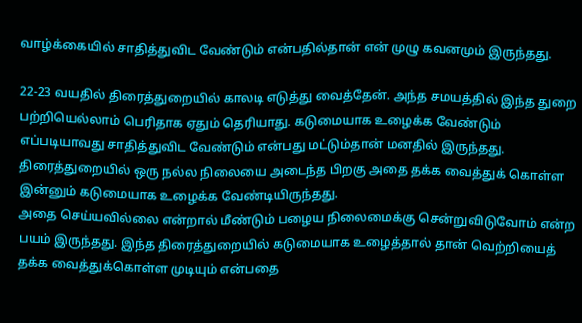வாழ்க்கையில் சாதித்துவிட வேண்டும் என்பதில்தான் என் முழு கவனமும் இருந்தது.

22-23 வயதில் திரைத்துறையில் காலடி எடுத்து வைத்தேன். அந்த சமயத்தில் இந்த துறை பற்றியெல்லாம் பெரிதாக ஏதும் தெரியாது. கடுமையாக உழைக்க வேண்டும் எப்படியாவது சாதித்துவிட வேண்டும் என்பது மட்டும்தான் மனதில் இருந்தது. திரைத்துறையில் ஒரு நல்ல நிலையை அடைந்த பிறகு அதை தக்க வைத்துக் கொள்ள இன்னும் கடுமையாக உழைக்க வேண்டியிருந்தது.
அதை செய்யவில்லை என்றால் மீண்டும் பழைய நிலைமைக்கு சென்றுவிடுவோம் என்ற பயம் இருந்தது. இந்த திரைத்துறையில் கடுமையாக உழைத்தால் தான் வெற்றியைத் தக்க வைத்துக்கொள்ள முடியும் என்பதை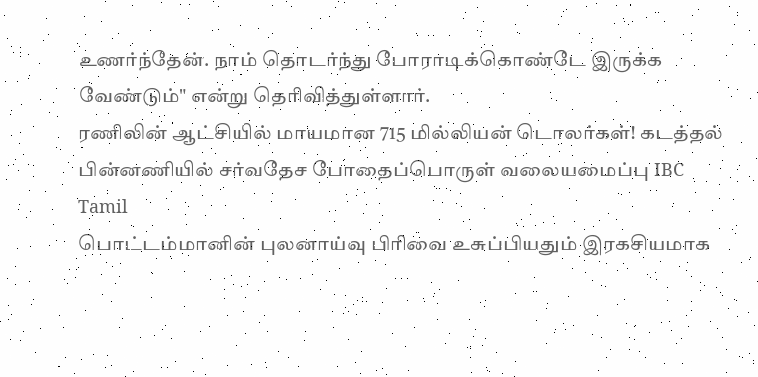உணர்ந்தேன். நாம் தொடர்ந்து போராடிக்கொண்டே இருக்க வேண்டும்" என்று தெரிவித்துள்ளார்.
ரணிலின் ஆட்சியில் மாயமான 715 மில்லியன் டொலர்கள்! கடத்தல் பின்னணியில் சர்வதேச போதைப்பொருள் வலையமைப்பு IBC Tamil
பொட்டம்மானின் புலனாய்வு பிரிவை உசுப்பியதும் இரகசியமாக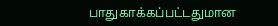பாதுகாக்கப்பட்டதுமான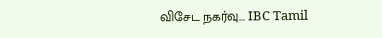விசேட நகர்வு... IBC Tamil